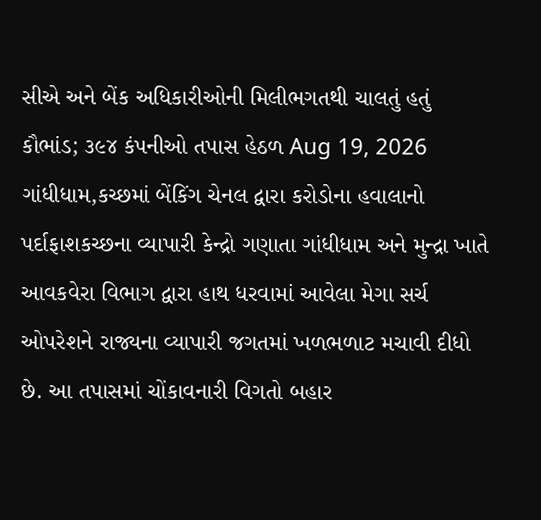સીએ અને બેંક અધિકારીઓની મિલીભગતથી ચાલતું હતું કૌભાંડ; ૩૯૪ કંપનીઓ તપાસ હેઠળ Aug 19, 2026 ગાંધીધામ,કચ્છમાં બેંકિંગ ચેનલ દ્વારા કરોડોના હવાલાનો પર્દાફાશકચ્છના વ્યાપારી કેન્દ્રો ગણાતા ગાંધીધામ અને મુન્દ્રા ખાતે આવકવેરા વિભાગ દ્વારા હાથ ધરવામાં આવેલા મેગા સર્ચ ઓપરેશને રાજ્યના વ્યાપારી જગતમાં ખળભળાટ મચાવી દીધો છે. આ તપાસમાં ચોંકાવનારી વિગતો બહાર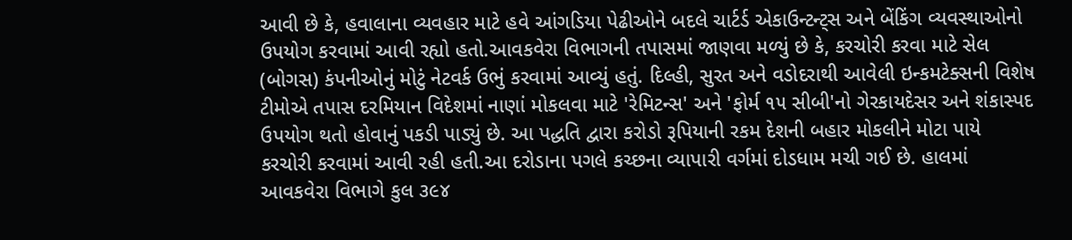આવી છે કે, હવાલાના વ્યવહાર માટે હવે આંગડિયા પેઢીઓને બદલે ચાર્ટર્ડ એકાઉન્ટન્ટ્સ અને બેંકિંગ વ્યવસ્થાઓનો ઉપયોગ કરવામાં આવી રહ્યો હતો.આવકવેરા વિભાગની તપાસમાં જાણવા મળ્યું છે કે, કરચોરી કરવા માટે સેલ (બોગસ) કંપનીઓનું મોટું નેટવર્ક ઉભું કરવામાં આવ્યું હતું. દિલ્હી, સુરત અને વડોદરાથી આવેલી ઇન્કમટેક્સની વિશેષ ટીમોએ તપાસ દરમિયાન વિદેશમાં નાણાં મોકલવા માટે 'રેમિટન્સ' અને 'ફોર્મ ૧૫ સીબી'નો ગેરકાયદેસર અને શંકાસ્પદ ઉપયોગ થતો હોવાનું પકડી પાડ્યું છે. આ પદ્ધતિ દ્વારા કરોડો રૂપિયાની રકમ દેશની બહાર મોકલીને મોટા પાયે કરચોરી કરવામાં આવી રહી હતી.આ દરોડાના પગલે કચ્છના વ્યાપારી વર્ગમાં દોડધામ મચી ગઈ છે. હાલમાં આવકવેરા વિભાગે કુલ ૩૯૪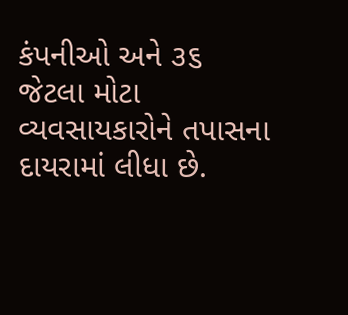કંપનીઓ અને ૩૬ જેટલા મોટા વ્યવસાયકારોને તપાસના દાયરામાં લીધા છે.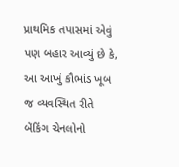પ્રાથમિક તપાસમાં એવું પણ બહાર આવ્યું છે કે, આ આખું કૌભાંડ ખૂબ જ વ્યવસ્થિત રીતે બેંકિંગ ચેનલોનો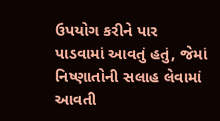ઉપયોગ કરીને પાર પાડવામાં આવતું હતું, જેમાં નિષ્ણાતોની સલાહ લેવામાં આવતી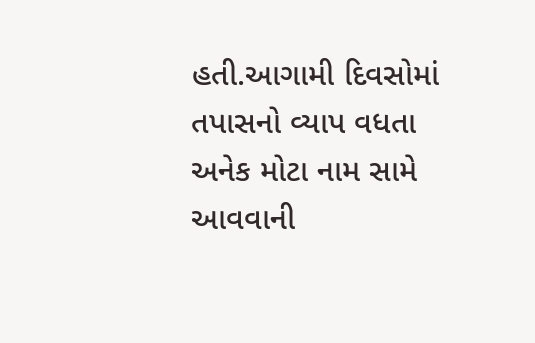હતી.આગામી દિવસોમાં તપાસનો વ્યાપ વધતા અનેક મોટા નામ સામે આવવાની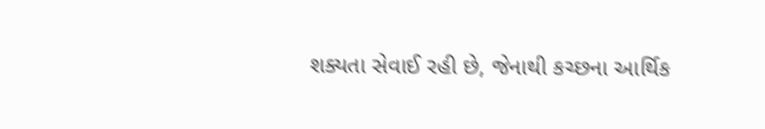શક્યતા સેવાઈ રહી છે, જેનાથી કચ્છના આર્થિક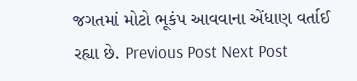જગતમાં મોટો ભૂકંપ આવવાના એંધાણ વર્તાઈ રહ્યા છે. Previous Post Next Post